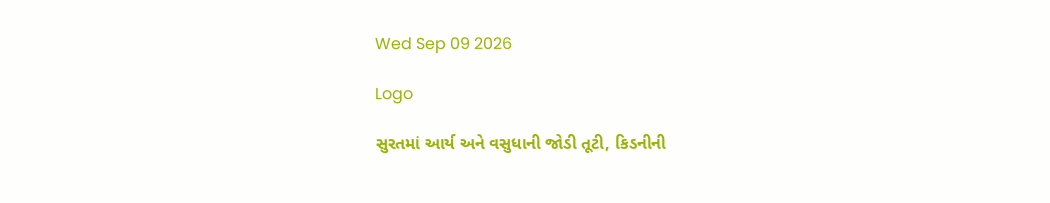Wed Sep 09 2026

Logo

સુરતમાં આર્ય અને વસુધાની જોડી તૂટી, કિડનીની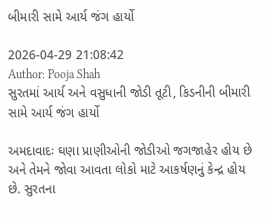બીમારી સામે આર્ય જંગ હાર્યો

2026-04-29 21:08:42
Author: Pooja Shah
સુરતમાં આર્ય અને વસુધાની જોડી તૂટી, કિડનીની બીમારી સામે આર્ય જંગ હાર્યો

અમદાવાદઃ ઘણા પ્રાણીઓની જોડીઓ જગજાહેર હોય છે અને તેમને જોવા આવતા લોકો માટે આકર્ષણનું કેન્દ્ર હોય છે. સુરતના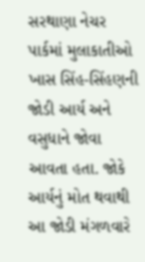સરથાણા નેચર પાર્કમાં મુલાકાતીઓ ખાસ સિંહ-સિંહણની જોડી આર્ય અને વસુધાને જોવા આવતા હતા. જોકે આર્યનું મોત થવાથી આ જોડી મંગળવારે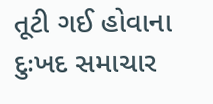તૂટી ગઈ હોવાના દુઃખદ સમાચાર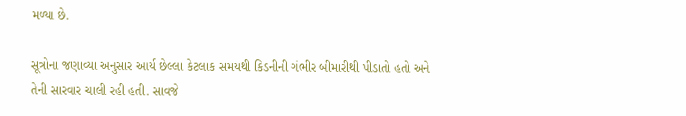મળ્યા છે.

સૂત્રોના જણાવ્યા અનુસાર આર્ય છેલ્લા કેટલાક સમયથી કિડનીની ગંભીર બીમારીથી પીડાતો હતો અને તેની સારવાર ચાલી રહી હતી. સાવજે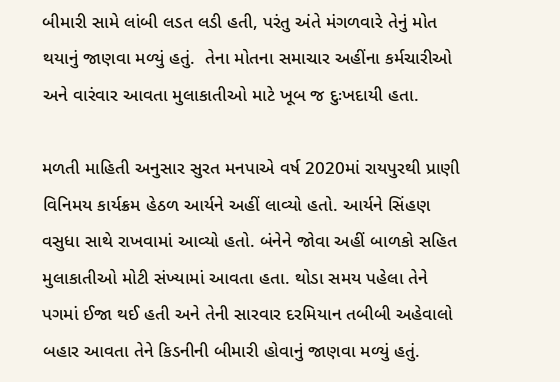બીમારી સામે લાંબી લડત લડી હતી, પરંતુ અંતે મંગળવારે તેનું મોત થયાનું જાણવા મળ્યું હતું.  તેના મોતના સમાચાર અહીંના કર્મચારીઓ અને વારંવાર આવતા મુલાકાતીઓ માટે ખૂબ જ દુઃખદાયી હતા.

મળતી માહિતી અનુસાર સુરત મનપાએ વર્ષ 2020માં રાયપુરથી પ્રાણી વિનિમય કાર્યક્રમ હેઠળ આર્યને અહીં લાવ્યો હતો. આર્યને સિંહણ વસુધા સાથે રાખવામાં આવ્યો હતો. બંનેને જોવા અહીં બાળકો સહિત મુલાકાતીઓ મોટી સંખ્યામાં આવતા હતા. થોડા સમય પહેલા તેને પગમાં ઈજા થઈ હતી અને તેની સારવાર દરમિયાન તબીબી અહેવાલો બહાર આવતા તેને કિડનીની બીમારી હોવાનું જાણવા મળ્યું હતું.